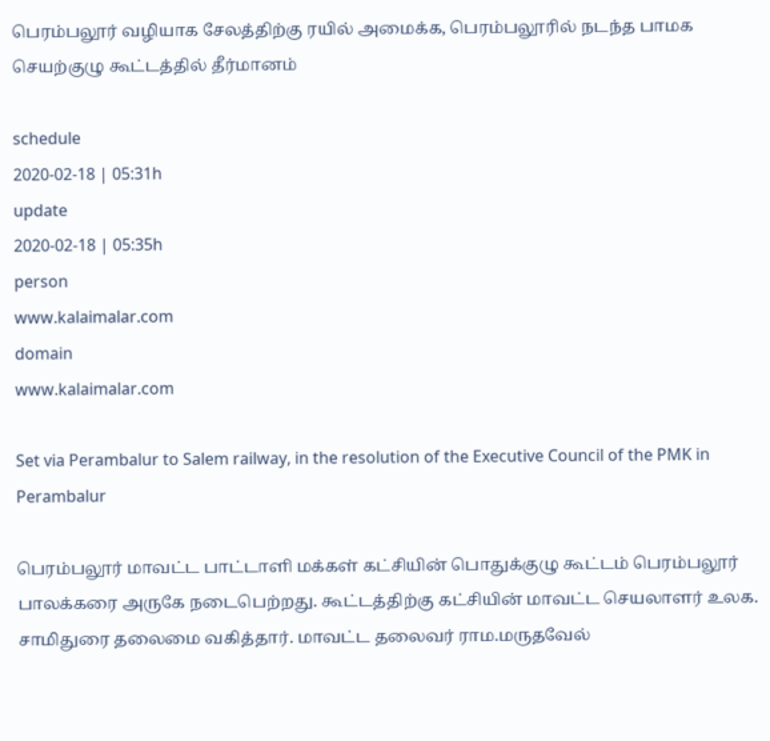பெரம்பலூர் வழியாக சேலத்திற்கு ரயில் அமைக்க, பெரம்பலூரில் நடந்த பாமக செயற்குழு கூட்டத்தில் தீர்மானம்

schedule
2020-02-18 | 05:31h
update
2020-02-18 | 05:35h
person
www.kalaimalar.com
domain
www.kalaimalar.com

Set via Perambalur to Salem railway, in the resolution of the Executive Council of the PMK in Perambalur

பெரம்பலூர் மாவட்ட பாட்டாளி மக்கள் கட்சியின் பொதுக்குழு கூட்டம் பெரம்பலூர் பாலக்கரை அருகே நடைபெற்றது. கூட்டத்திற்கு கட்சியின் மாவட்ட செயலாளர் உலக. சாமிதுரை தலைமை வகித்தார். மாவட்ட தலைவர் ராம.மருதவேல்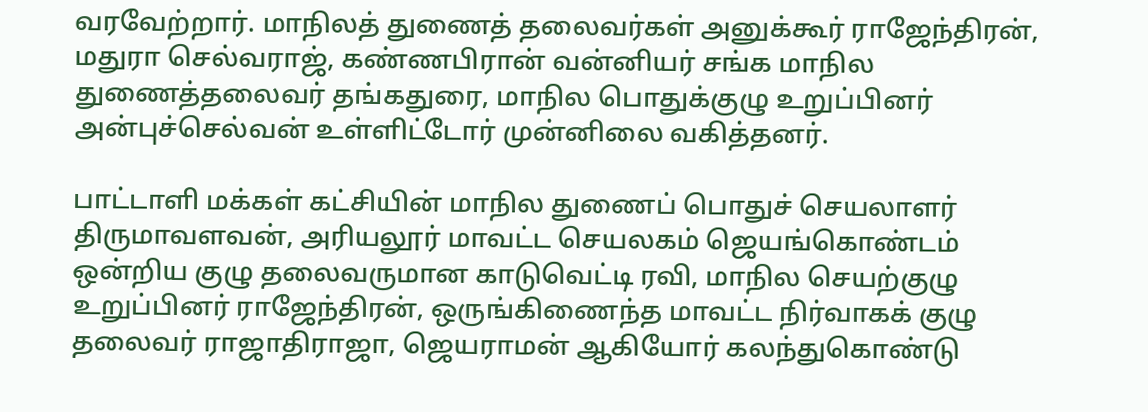வரவேற்றார். மாநிலத் துணைத் தலைவர்கள் அனுக்கூர் ராஜேந்திரன், மதுரா செல்வராஜ், கண்ணபிரான் வன்னியர் சங்க மாநில துணைத்தலைவர் தங்கதுரை, மாநில பொதுக்குழு உறுப்பினர் அன்புச்செல்வன் உள்ளிட்டோர் முன்னிலை வகித்தனர்.

பாட்டாளி மக்கள் கட்சியின் மாநில துணைப் பொதுச் செயலாளர் திருமாவளவன், அரியலூர் மாவட்ட செயலகம் ஜெயங்கொண்டம் ஒன்றிய குழு தலைவருமான காடுவெட்டி ரவி, மாநில செயற்குழு உறுப்பினர் ராஜேந்திரன், ஒருங்கிணைந்த மாவட்ட நிர்வாகக் குழு தலைவர் ராஜாதிராஜா, ஜெயராமன் ஆகியோர் கலந்துகொண்டு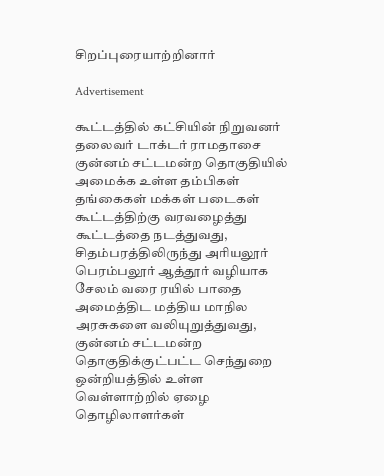சிறப்புரையாற்றினார்

Advertisement

கூட்டத்தில் கட்சியின் நிறுவனர் தலைவர் டாக்டர் ராமதாசை குன்னம் சட்டமன்ற தொகுதியில் அமைக்க உள்ள தம்பிகள் தங்கைகள் மக்கள் படைகள் கூட்டத்திற்கு வரவழைத்து கூட்டத்தை நடத்துவது, சிதம்பரத்திலிருந்து அரியலூர் பெரம்பலூர் ஆத்தூர் வழியாக சேலம் வரை ரயில் பாதை அமைத்திட மத்திய மாநில அரசுகளை வலியுறுத்துவது, குன்னம் சட்டமன்ற தொகுதிக்குட்பட்ட செந்துறை ஒன்றியத்தில் உள்ள வெள்ளாற்றில் ஏழை தொழிலாளர்கள்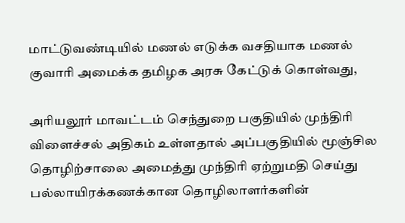மாட்டுவண்டியில் மணல் எடுக்க வசதியாக மணல் குவாரி அமைக்க தமிழக அரசு கேட்டுக் கொள்வது,

அரியலூர் மாவட்டம் செந்துறை பகுதியில் முந்திரி விளைச்சல் அதிகம் உள்ளதால் அப்பகுதியில் மூஞ்சில தொழிற்சாலை அமைத்து முந்திரி ஏற்றுமதி செய்து பல்லாயிரக்கணக்கான தொழிலாளர்களின்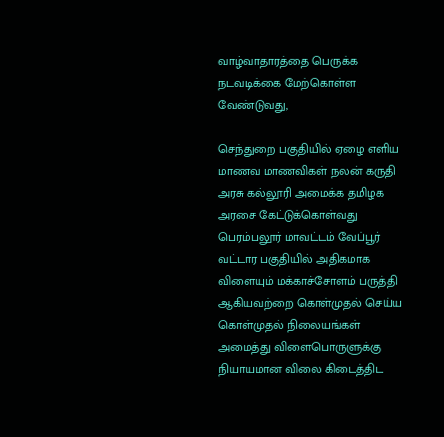வாழ்வாதாரத்தை பெருக்க நடவடிக்கை மேற்கொள்ள வேண்டுவது,

செந்துறை பகுதியில் ஏழை எளிய மாணவ மாணவிகள் நலன் கருதி அரசு கல்லூரி அமைக்க தமிழக அரசை கேட்டுக்கொள்வது பெரம்பலூர் மாவட்டம் வேப்பூர் வட்டார பகுதியில் அதிகமாக விளையும் மக்காச்சோளம் பருத்தி ஆகியவற்றை கொள்முதல் செய்ய கொள்முதல் நிலையங்கள் அமைத்து விளைபொருளுக்கு நியாயமான விலை கிடைத்திட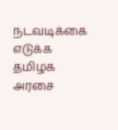நடவடிக்கை எடுக்க தமிழக அரசை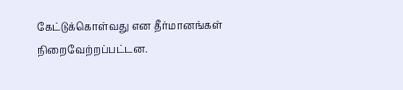கேட்டுக்கொள்வது என தீர்மானங்கள் நிறைவேற்றப்பட்டன.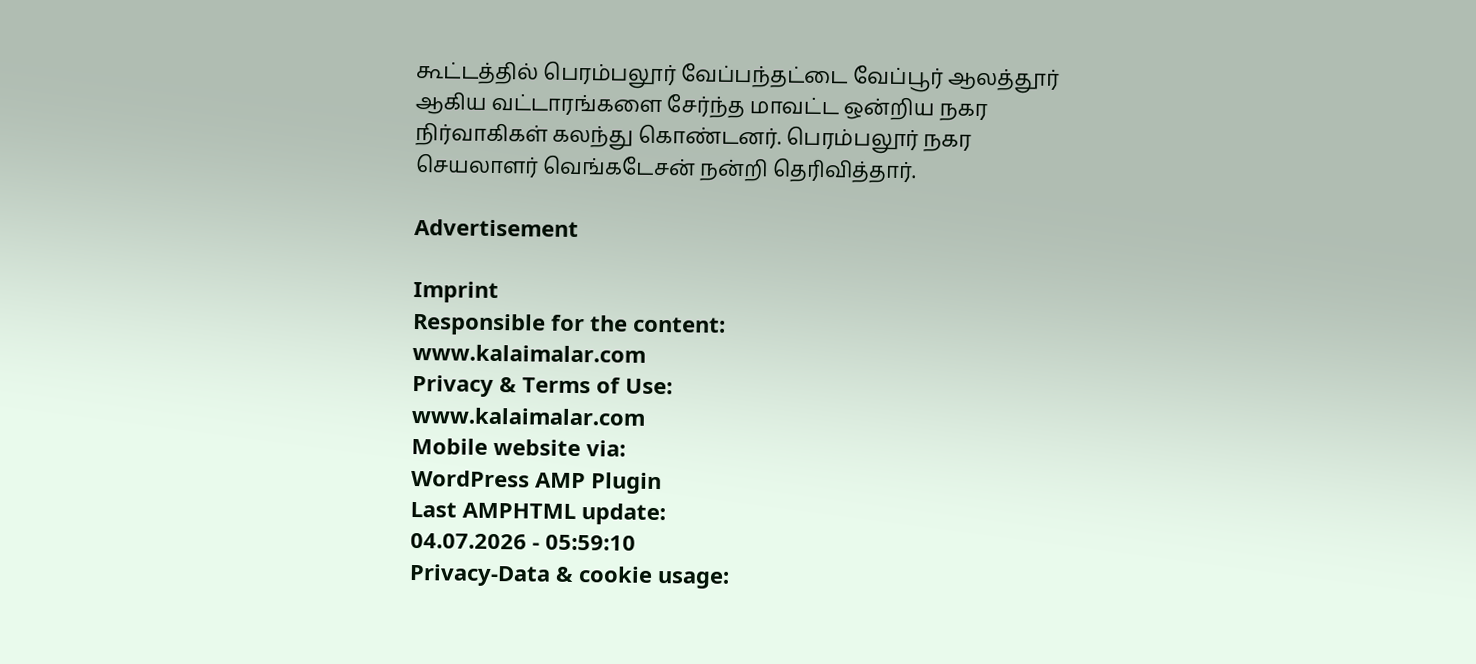கூட்டத்தில் பெரம்பலூர் வேப்பந்தட்டை வேப்பூர் ஆலத்தூர் ஆகிய வட்டாரங்களை சேர்ந்த மாவட்ட ஒன்றிய நகர நிர்வாகிகள் கலந்து கொண்டனர். பெரம்பலூர் நகர செயலாளர் வெங்கடேசன் நன்றி தெரிவித்தார்.

Advertisement

Imprint
Responsible for the content:
www.kalaimalar.com
Privacy & Terms of Use:
www.kalaimalar.com
Mobile website via:
WordPress AMP Plugin
Last AMPHTML update:
04.07.2026 - 05:59:10
Privacy-Data & cookie usage: